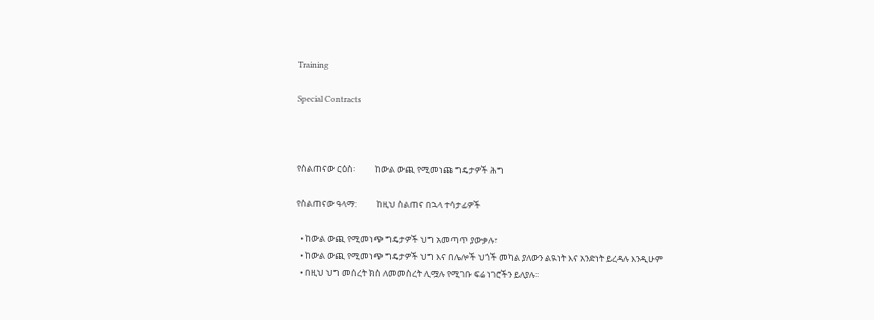Training

Special Contracts



የስልጠናው ርዕስ፡          ከውል ውጪ የሚመነጩ ግዴታዎች ሕግ

የስልጠናው ዓላማ:          ከዚህ ስልጠና በኋላ ተሳታፊዎች

  • ከውል ውጪ የሚመነጭ ግዴታዎች ህግ አመጣጥ ያውቃሉ፣
  • ከውል ውጪ የሚመነጭ ግዴታዎች ህግ እና በሌሎች ህጎች መካል ያለውን ልዪነት እና አንድነት ይረዳሉ እንዲሁም
  • በዚህ ህግ መሰረት ክስ ለመመስረት ሊሟሉ የሚገቡ ፍሬ ነገሮችን ይለያሉ፡፡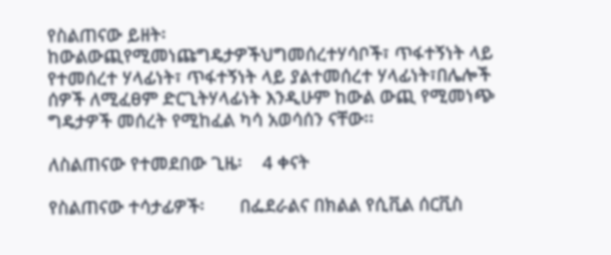የስልጠናው ይዘት፡           ከውልውጪየሚመነጩግዴታዎችህግመሰረተሃሳቦች፣ ጥፋተኝነት ላይ የተመሰረተ ሃላፊነት፣ ጥፋተኝነት ላይ ያልተመሰረተ ሃላፊነት፣በሌሎች ሰዎች ለሚፈፀም ድርጊትሃላፊነት እንዲሁም ከውል ውጪ የሚመነጭ ግዴታዎች መሰረት የሚከፈል ካሳ አወሳሰን ናቸው፡፡

ለስልጠናው የተመደበው ጊዜ፡    4 ቀናት

የስልጠናው ተሳታፊዎች፡       በፌደራልና በክልል የሲቪል ሰርቪስ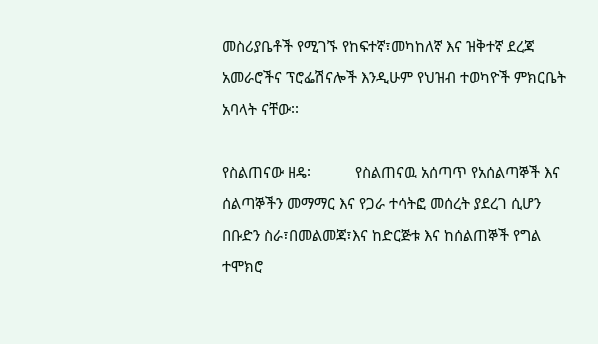መስሪያቤቶች የሚገኙ የከፍተኛ፣መካከለኛ እና ዝቅተኛ ደረጃ አመራሮችና ፕሮፌሽናሎች እንዲሁም የህዝብ ተወካዮች ምክርቤት አባላት ናቸው፡፡

የስልጠናው ዘዴ፡           የስልጠናዉ አሰጣጥ የአሰልጣኞች እና ሰልጣኞችን መማማር እና የጋራ ተሳትፎ መሰረት ያደረገ ሲሆን በቡድን ስራ፣በመልመጃ፣እና ከድርጅቱ እና ከሰልጠኞች የግል ተሞክሮ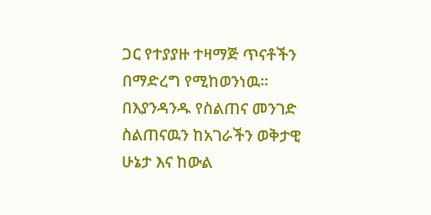ጋር የተያያዙ ተዛማጅ ጥናቶችን በማድረግ የሚከወንነዉ፡፡ በእያንዳንዱ የስልጠና መንገድ ስልጠናዉን ከአገራችን ወቅታዊ ሁኔታ እና ከውል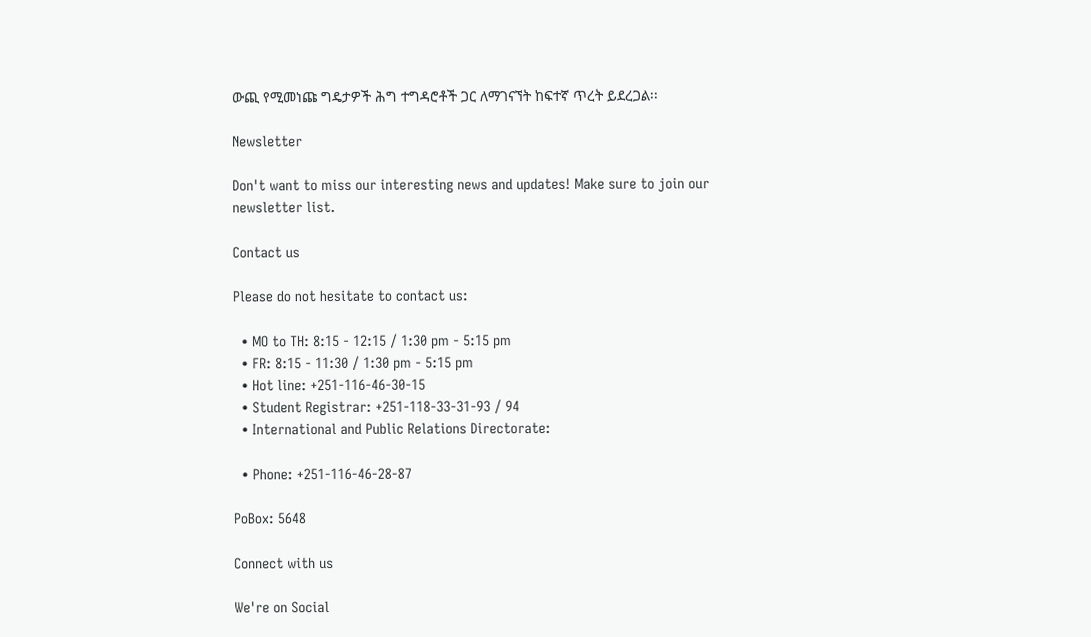ውጪ የሚመነጩ ግዴታዎች ሕግ ተግዳሮቶች ጋር ለማገናኘት ከፍተኛ ጥረት ይደረጋል፡፡

Newsletter

Don't want to miss our interesting news and updates! Make sure to join our newsletter list.

Contact us

Please do not hesitate to contact us:

  • MO to TH: 8:15 - 12:15 / 1:30 pm - 5:15 pm
  • FR: 8:15 - 11:30 / 1:30 pm - 5:15 pm
  • Hot line: +251-116-46-30-15
  • Student Registrar: +251-118-33-31-93 / 94
  • International and Public Relations Directorate:

  • Phone: +251-116-46-28-87

PoBox: 5648

Connect with us

We're on Social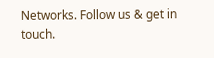Networks. Follow us & get in touch.